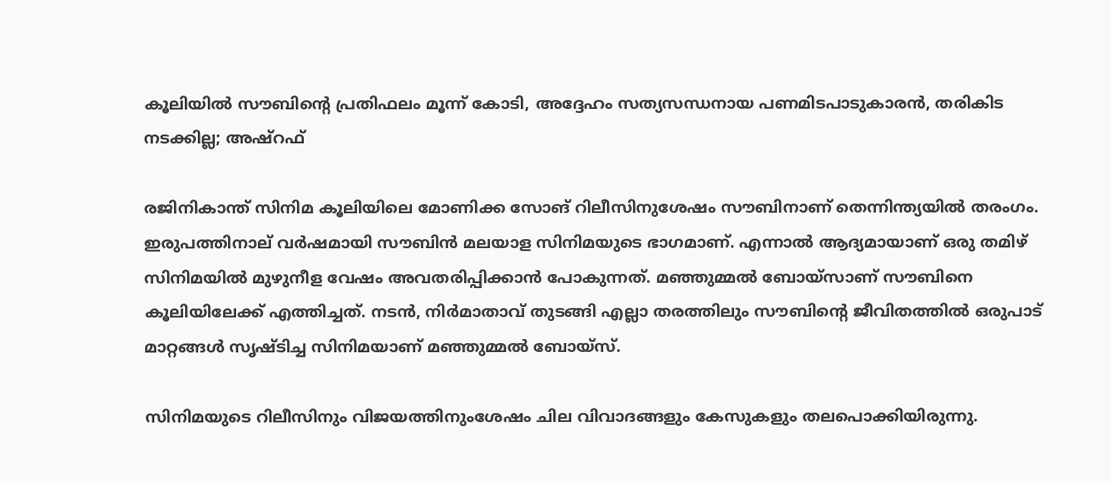കൂലിയിൽ സൗബിന്റെ പ്രതിഫലം മൂന്ന് കോടി, അദ്ദേഹം സത്യസന്ധനായ പണമിടപാടുകാരൻ, തരികിട നടക്കില്ല; അഷ്റഫ്

രജിനികാന്ത് സിനിമ കൂലിയിലെ മോണിക്ക സോങ് റിലീസിനുശേഷം സൗബിനാണ് തെന്നിന്ത്യയിൽ തരംഗം. ഇരുപത്തിനാല് വർഷമായി സൗബിൻ മലയാള സിനിമയുടെ ഭാഗമാണ്. എന്നാൽ ആദ്യമായാണ് ഒരു തമിഴ് സിനിമയിൽ മുഴുനീള വേഷം അവതരിപ്പിക്കാൻ പോകുന്നത്. മഞ്ഞുമ്മൽ ബോയ്സാണ് സൗബിനെ കൂലിയിലേക്ക് എത്തിച്ചത്. നടൻ, നിർമാതാവ് തുടങ്ങി എല്ലാ തരത്തിലും സൗബിന്റെ ജീവിതത്തിൽ ഒരുപാട് മാറ്റങ്ങൾ സൃഷ്ടിച്ച സിനിമയാണ് മഞ്ഞുമ്മൽ ബോയ്സ്.

സിനിമയുടെ റിലീസിനും വിജയത്തിനുംശേഷം ചില വിവാദങ്ങളും കേസുകളും തലപൊക്കിയിരുന്നു.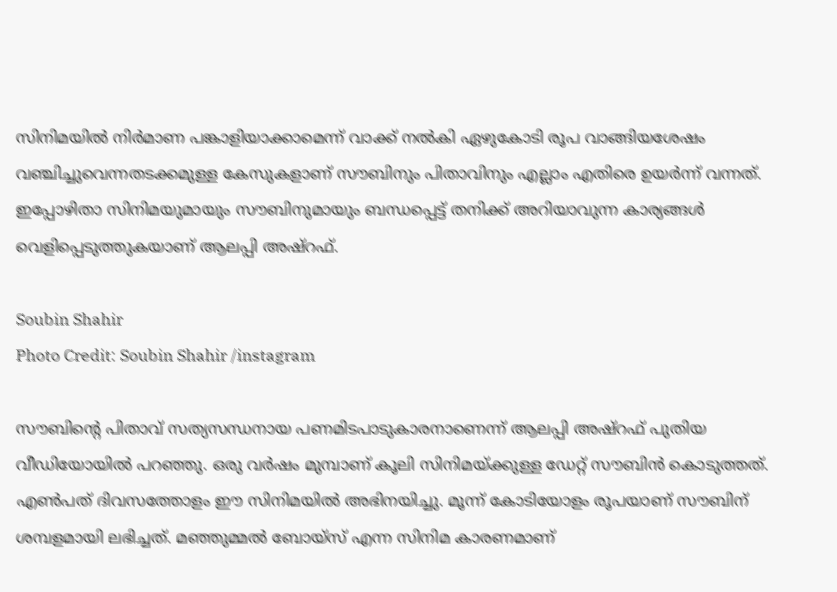സിനിമയില്‍ നിര്‍മാണ പങ്കാളിയാക്കാമെന്ന് വാക്ക് നല്‍കി ഏഴുകോടി രൂപ വാങ്ങിയശേഷം വഞ്ചിച്ചുവെന്നതടക്കമുള്ള കേസുകളാണ് സൗബിനും പിതാവിനും എല്ലാം എതിരെ ഉയർന്ന് വന്നത്. ഇപ്പോഴിതാ സിനിമയുമായും സൗബിനുമായും ബന്ധപ്പെട്ട് തനിക്ക് അറിയാവുന്ന കാര്യങ്ങൾ വെളിപ്പെടുത്തുകയാണ് ആലപ്പി അഷ്റഫ്.

Soubin Shahir
Photo Credit: Soubin Shahir /instagram

സൗബിന്റെ പിതാവ് സത്യസന്ധനായ പണമിടപാടുകാരനാണെന്ന് ആലപ്പി അഷ്റഫ് പുതിയ വീഡിയോയിൽ പറഞ്ഞു. ഒരു വർഷം മുമ്പാണ് കൂലി സിനിമയ്ക്കുള്ള ഡേറ്റ് സൗബിൻ കൊടുത്തത്. എൺപത് ദിവസത്തോളം ഈ സിനിമയിൽ അഭിനയിച്ചു. മൂന്ന് കോടിയോളം രൂപയാണ് സൗബിന് ശമ്പളമായി ലഭിച്ചത്. മഞ്ഞുമ്മൽ ബോയ്സ് എന്ന സിനിമ കാരണമാണ്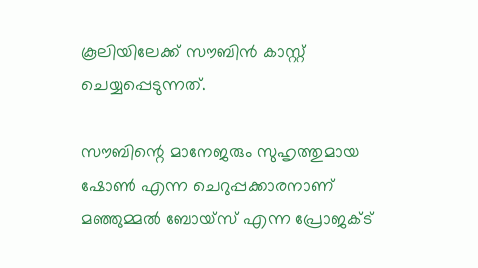കൂലിയിലേക്ക് സൗബിൻ കാസ്റ്റ് ചെയ്യപ്പെടുന്നത്.

സൗബിന്റെ മാനേജരും സുഹൃത്തുമായ ഷോൺ എന്ന ചെറുപ്പക്കാരനാണ് മഞ്ഞുമ്മൽ ബോയ്സ് എന്ന പ്രോജക്ട്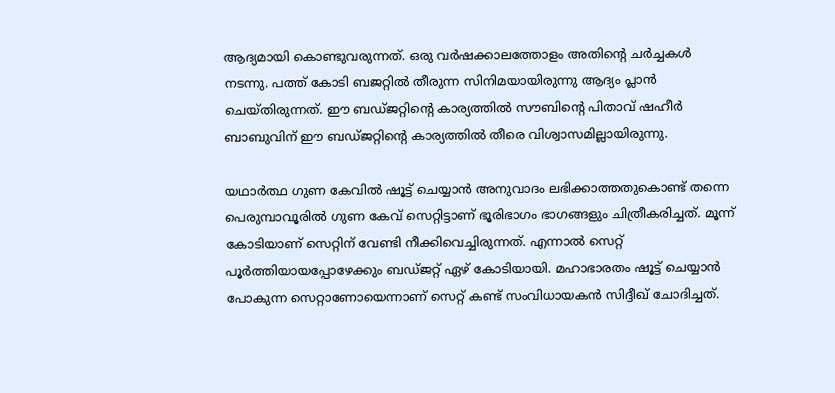ആദ്യമായി കൊണ്ടുവരുന്നത്. ഒരു വർഷക്കാലത്തോളം അതിന്റെ ചർച്ചകൾ നടന്നു. പത്ത് കോടി ബജറ്റിൽ തീരുന്ന സിനിമയായിരുന്നു ആദ്യം പ്ലാൻ ചെയ്തിരുന്നത്. ഈ ബഡ്ജറ്റിന്റെ കാര്യത്തിൽ സൗബിന്റെ പിതാവ് ഷഹീർ ബാബുവിന് ഈ ബഡ്ജറ്റിന്റെ കാര്യത്തിൽ തീരെ വിശ്വാസമില്ലായിരുന്നു.

യഥാർത്ഥ ഗുണ കേവിൽ ഷൂട്ട് ചെയ്യാൻ അനുവാദം ലഭിക്കാത്തതുകൊണ്ട് തന്നെ പെരുമ്പാവൂരിൽ ഗുണ കേവ് സെറ്റിട്ടാണ് ഭൂരിഭാഗം ഭാഗങ്ങളും ചിത്രീകരിച്ചത്. മൂന്ന് കോടിയാണ് സെറ്റിന് വേണ്ടി നീക്കിവെച്ചിരുന്നത്. എന്നാൽ സെറ്റ് പൂർത്തിയായപ്പോഴേക്കും ബഡ്ജറ്റ് ഏഴ് കോടിയായി. മഹാഭാരതം ഷൂട്ട് ചെയ്യാൻ പോകുന്ന സെറ്റാണോയെന്നാണ് സെറ്റ് കണ്ട് സംവിധായകൻ സിദ്ദീഖ് ചോദിച്ചത്.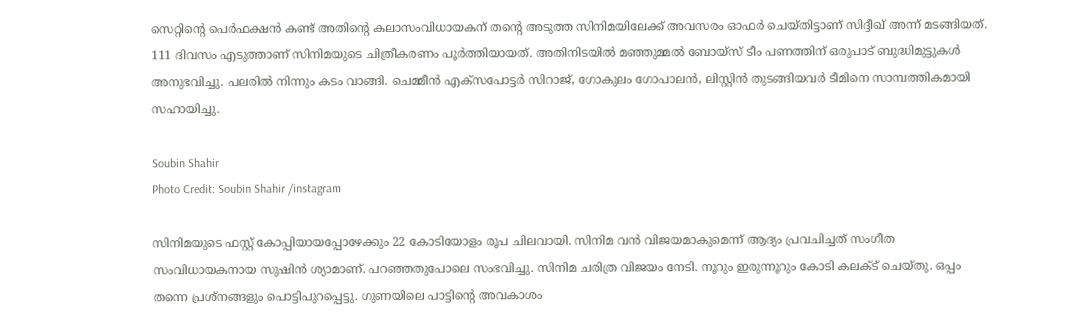സെറ്റിന്റെ പെർഫക്ഷൻ കണ്ട് അതിന്റെ കലാസംവിധായകന് തന്റെ അടുത്ത സിനിമയിലേക്ക് അവസരം ഓഫർ ചെയ്തിട്ടാണ് സിദ്ദീഖ് അന്ന് മടങ്ങിയത്. 111 ദിവസം എടുത്താണ് സിനിമയുടെ ചിത്രീകരണം പൂർത്തിയായത്. അതിനിടയിൽ മഞ്ഞുമ്മൽ ബോയ്സ് ടീം പണത്തിന് ഒരുപാട് ബുദ്ധിമുട്ടുകൾ അനുഭവിച്ചു. പലരിൽ നിന്നും കടം വാങ്ങി. ചെമ്മീൻ എക്സപോട്ടർ സിറാജ്, ഗോകുലം ഗോപാലൻ, ലിസ്റ്റിൻ തുടങ്ങിയവർ ടീമിനെ സാമ്പത്തികമായി സഹായിച്ചു.

Soubin Shahir
Photo Credit: Soubin Shahir /instagram

സിനിമയുടെ ഫസ്റ്റ് കോപ്പിയായപ്പോഴേക്കും 22 കോടിയോളം രൂപ ചിലവായി. സിനിമ വൻ വിജയമാകുമെന്ന് ആദ്യം പ്രവചിച്ചത് സംഗീത സംവിധായകനായ സുഷിൻ ശ്യാമാണ്. പറഞ്ഞതുപോലെ സംഭവിച്ചു. സിനിമ ചരിത്ര വിജയം നേടി. നൂറും ഇരുന്നൂറും കോടി കലക്ട് ചെയ്തു. ഒപ്പം തന്നെ പ്രശ്നങ്ങളും പൊട്ടിപുറപ്പെട്ടു. ഗുണയിലെ പാട്ടിന്റെ അവകാശം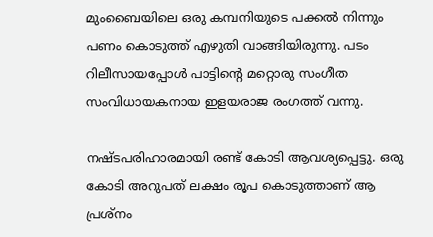മുംബൈയിലെ ഒരു കമ്പനിയുടെ പക്കൽ നിന്നും പണം കൊടുത്ത് എഴുതി വാങ്ങിയിരുന്നു. പടം റിലീസായപ്പോൾ പാട്ടിന്റെ മറ്റൊരു സംഗീത സംവിധായകനായ ഇളയരാജ രംഗത്ത് വന്നു.

നഷ്ടപരിഹാരമായി രണ്ട് കോടി ആവശ്യപ്പെട്ടു. ഒരു കോടി അറുപത് ലക്ഷം രൂപ കൊടുത്താണ് ആ പ്രശ്നം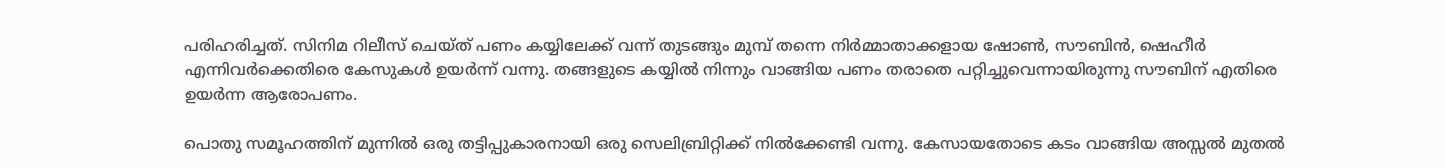പരിഹരിച്ചത്. സിനിമ റിലീസ് ചെയ്ത് പണം കയ്യിലേക്ക് വന്ന് തുടങ്ങും മുമ്പ് തന്നെ നിർമ്മാതാക്കളായ ഷോൺ, സൗബിൻ, ഷെഹീർ എന്നിവർക്കെതിരെ കേസുകൾ ഉയർന്ന് വന്നു. തങ്ങളുടെ കയ്യിൽ നിന്നും വാങ്ങിയ പണം തരാതെ പറ്റിച്ചുവെന്നായിരുന്നു സൗബിന് എതിരെ ഉയർന്ന ആരോപണം.

പൊതു സമൂഹത്തിന് മുന്നിൽ ഒരു തട്ടിപ്പുകാരനായി ഒരു സെലിബ്രിറ്റിക്ക് നിൽക്കേണ്ടി വന്നു. കേസായതോടെ കടം വാങ്ങിയ അസ്സൽ മുതൽ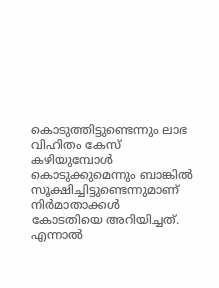കൊടുത്തിട്ടുണ്ടെന്നും ലാഭ വിഹിതം കേസ് കഴിയുമ്പോൾ കൊടുക്കുമെന്നും ബാങ്കിൽ സൂക്ഷിച്ചിട്ടുണ്ടെന്നുമാണ് നിർമാതാക്കൾ കോടതിയെ അറിയിച്ചത്. എന്നാൽ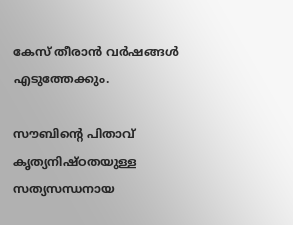കേസ് തീരാൻ വർഷങ്ങൾ എടുത്തേക്കും.

സൗബിന്റെ പിതാവ് കൃത്യനിഷ്ഠതയുള്ള സത്യസന്ധനായ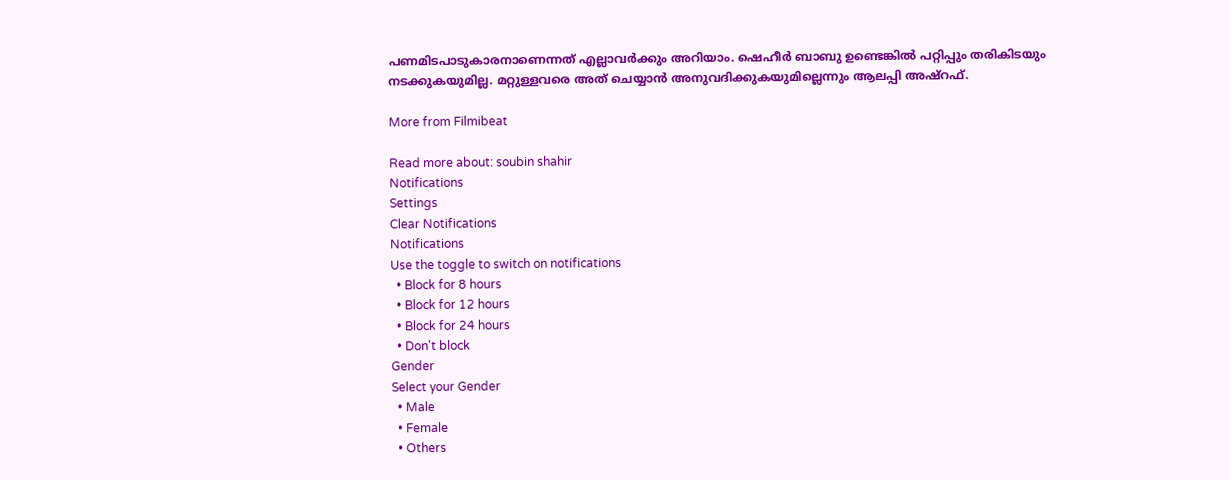പണമിടപാടുകാരനാണെന്നത് എല്ലാവർക്കും അറിയാം. ഷെഹീർ ബാബു ഉണ്ടെങ്കിൽ പറ്റിപ്പും തരികിടയും നടക്കുകയുമില്ല. മറ്റുള്ളവരെ അത് ചെയ്യാൻ അനുവദിക്കുകയുമില്ലെന്നും ആലപ്പി അഷ്റഫ്.

More from Filmibeat

Read more about: soubin shahir
Notifications
Settings
Clear Notifications
Notifications
Use the toggle to switch on notifications
  • Block for 8 hours
  • Block for 12 hours
  • Block for 24 hours
  • Don't block
Gender
Select your Gender
  • Male
  • Female
  • Others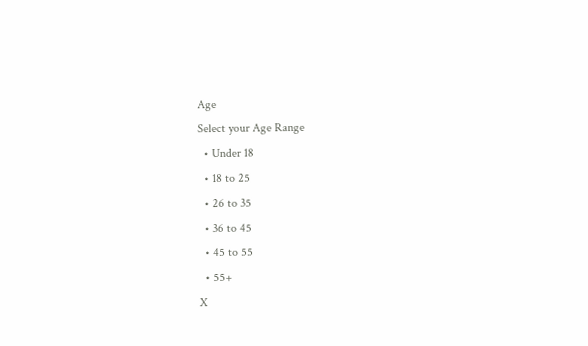Age
Select your Age Range
  • Under 18
  • 18 to 25
  • 26 to 35
  • 36 to 45
  • 45 to 55
  • 55+
X